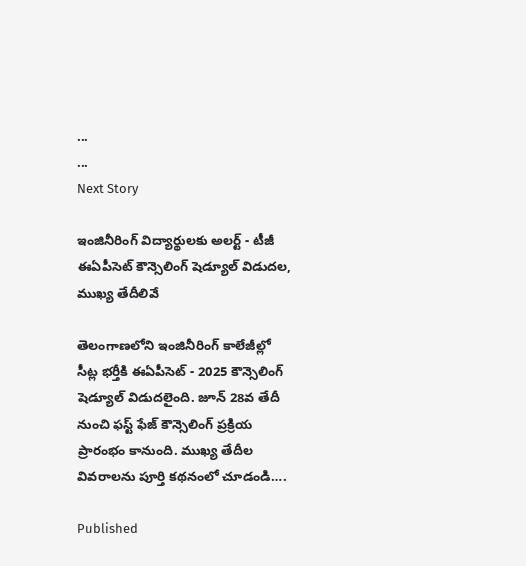...
...
Next Story

ఇంజినీరింగ్ విద్యార్థులకు అలర్ట్ - టీజీ ఈఏపీసెట్ కౌన్సెలింగ్ షెడ్యూల్ విడుదల, ముఖ్య తేదీలివే

తెలంగాణలోని ఇంజినీరింగ్ కాలేజీల్లో సీట్ల భర్తీకి ఈఏపీసెట్ - 2025 కౌన్సెలింగ్ షెడ్యూల్ విడుదలైంది. జూన్ 28వ తేదీ నుంచి ఫస్ట్ ఫేజ్ కౌన్సెలింగ్ ప్రక్రియ ప్రారంభం కానుంది. ముఖ్య తేదీల వివరాలను పూర్తి కథనంలో చూడండి….

Published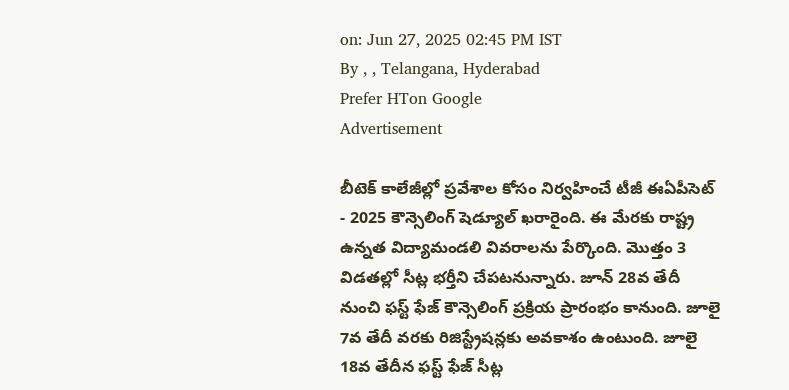on: Jun 27, 2025 02:45 PM IST
By , , Telangana, Hyderabad
Prefer HTon Google
Advertisement

బీటెక్ కాలేజీల్లో ప్రవేశాల కోసం నిర్వహించే టీజీ ఈఏపీసెట్ - 2025 కౌన్సెలింగ్ షెడ్యూల్ ఖరారైంది. ఈ మేరకు రాష్ట్ర ఉన్నత విద్యామండలి వివరాలను పేర్కొంది. మొత్తం 3 విడతల్లో సీట్ల భర్తీని చేపటనున్నారు. జూన్ 28వ తేదీ నుంచి ఫస్ట్ ఫేజ్ కౌన్సెలింగ్ ప్రక్రియ ప్రారంభం కానుంది. జూలై 7వ తేదీ వరకు రిజిస్ట్రేషన్లకు అవకాశం ఉంటుంది. జూలై 18వ తేదీన ఫస్ట్ ఫేజ్ సీట్ల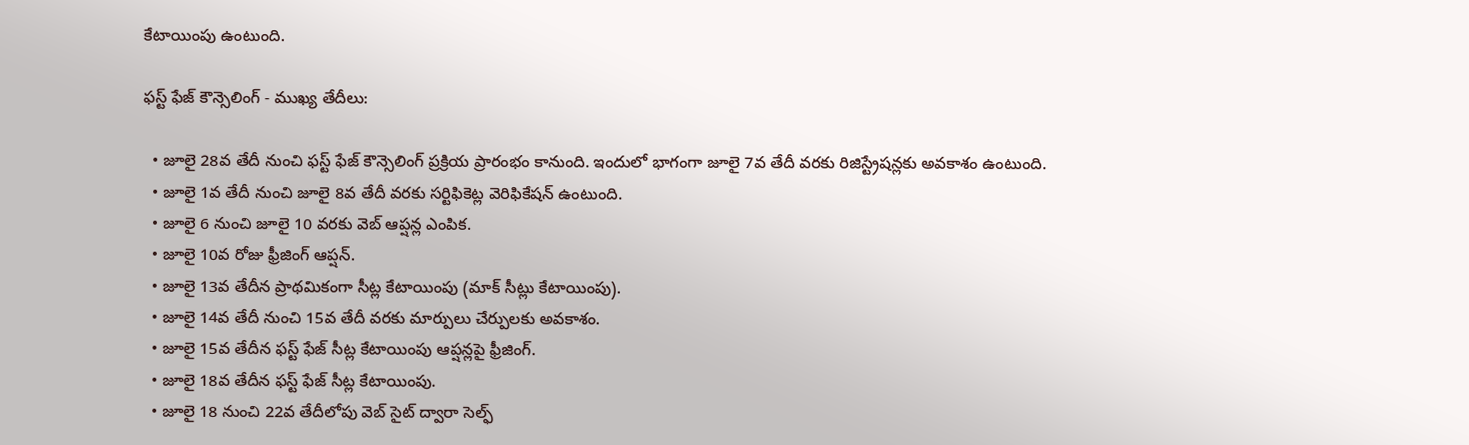కేటాయింపు ఉంటుంది.

ఫస్ట్ ఫేజ్ కౌన్సెలింగ్ - ముఖ్య తేదీలు:

  • జూలై 28వ తేదీ నుంచి ఫస్ట్ ఫేజ్ కౌన్సెలింగ్ ప్రక్రియ ప్రారంభం కానుంది. ఇందులో భాగంగా జూలై 7వ తేదీ వరకు రిజిస్ట్రేషన్లకు అవకాశం ఉంటుంది.
  • జూలై 1వ తేదీ నుంచి జూలై 8వ తేదీ వరకు సర్టిఫికెట్ల వెరిఫికేషన్ ఉంటుంది.
  • జూలై 6 నుంచి జూలై 10 వరకు వెబ్ ఆప్షన్ల ఎంపిక.
  • జూలై 10వ రోజు ఫ్రీజింగ్ ఆప్షన్.
  • జూలై 13వ తేదీన ప్రాథమికంగా సీట్ల కేటాయింపు (మాక్ సీట్లు కేటాయింపు).
  • జూలై 14వ తేదీ నుంచి 15వ తేదీ వరకు మార్పులు చేర్పులకు అవకాశం.
  • జూలై 15వ తేదీన ఫస్ట్ ఫేజ్ సీట్ల కేటాయింపు ఆప్షన్లపై ఫ్రీజింగ్.
  • జూలై 18వ తేదీన ఫస్ట్ ఫేజ్ సీట్ల కేటాయింపు.
  • జూలై 18 నుంచి 22వ తేదీలోపు వెబ్ సైట్ ద్వారా సెల్ఫ్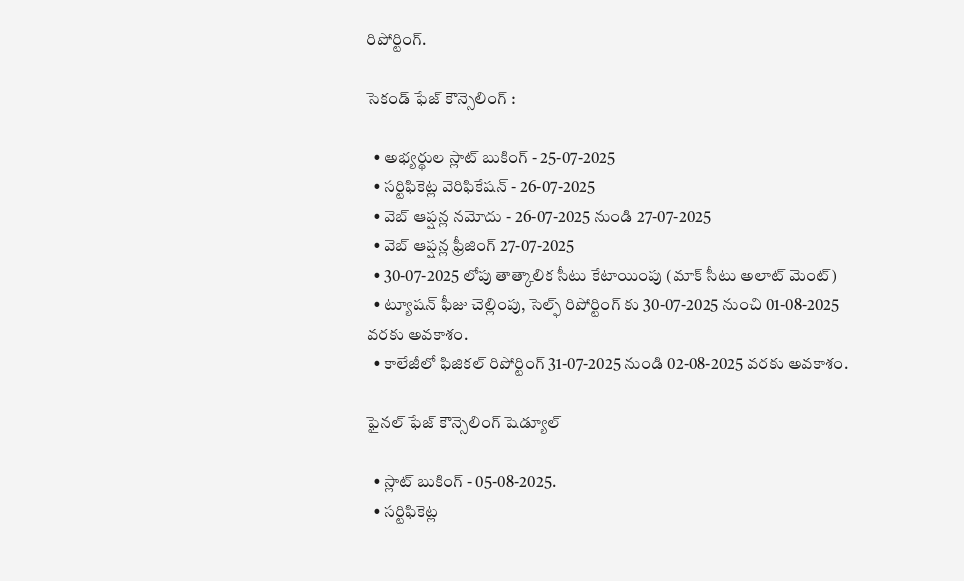రిపోర్టింగ్.

సెకండ్ ఫేజ్ కౌన్సెలింగ్ :

  • అభ్యర్థుల స్లాట్ బుకింగ్ - 25-07-2025
  • సర్టిఫికెట్ల వెరిఫికేషన్ - 26-07-2025
  • వెబ్ ఆప్షన్ల నమోదు - 26-07-2025 నుండి 27-07-2025
  • వెబ్ ఆప్షన్ల ఫ్రీజింగ్ 27-07-2025
  • 30-07-2025 లోపు తాత్కాలిక సీటు కేటాయింపు (మాక్ సీటు అలాట్ మెంట్)
  • ట్యూషన్ ఫీజు చెల్లింపు, సెల్ఫ్ రిపోర్టింగ్ కు 30-07-2025 నుంచి 01-08-2025 వరకు అవకాశం.
  • కాలేజీలో ఫిజికల్ రిపోర్టింగ్ 31-07-2025 నుండి 02-08-2025 వరకు అవకాశం.

ఫైనల్ ఫేజ్ కౌన్సెలింగ్ షెడ్యూల్

  • స్లాట్ బుకింగ్ - 05-08-2025.
  • సర్టిఫికెట్ల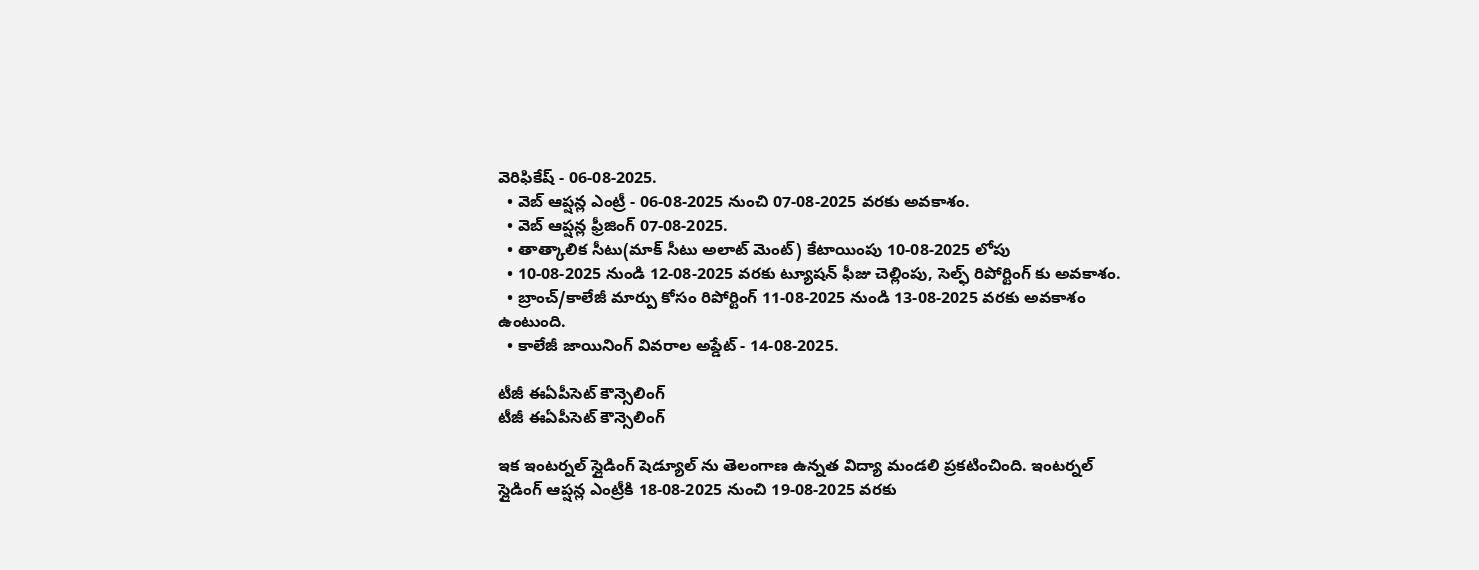వెరిఫికేష్ - 06-08-2025.
  • వెబ్ ఆప్షన్ల ఎంట్రీ - 06-08-2025 నుంచి 07-08-2025 వరకు అవకాశం.
  • వెబ్ ఆప్షన్ల ఫ్రీజింగ్ 07-08-2025.
  • తాత్కాలిక సీటు(మాక్ సీటు అలాట్ మెంట్) కేటాయింపు 10-08-2025 లోపు
  • 10-08-2025 నుండి 12-08-2025 వరకు ట్యూషన్ ఫీజు చెల్లింపు, సెల్ఫ్ రిపోర్టింగ్ కు అవకాశం.
  • బ్రాంచ్/కాలేజీ మార్పు కోసం రిపోర్టింగ్ 11-08-2025 నుండి 13-08-2025 వరకు అవకాశం ఉంటుంది.
  • కాలేజీ జాయినింగ్ వివరాల అప్డేట్ - 14-08-2025.

టీజీ ఈఏపీసెట్ కౌన్సెలింగ్
టీజీ ఈఏపీసెట్ కౌన్సెలింగ్

ఇక ఇంటర్నల్ స్లైడింగ్ షెడ్యూల్ ను తెలంగాణ ఉన్నత విద్యా మండలి ప్రకటించింది. ఇంటర్నల్ స్లైడింగ్ ఆప్షన్ల ఎంట్రీకి 18-08-2025 నుంచి 19-08-2025 వరకు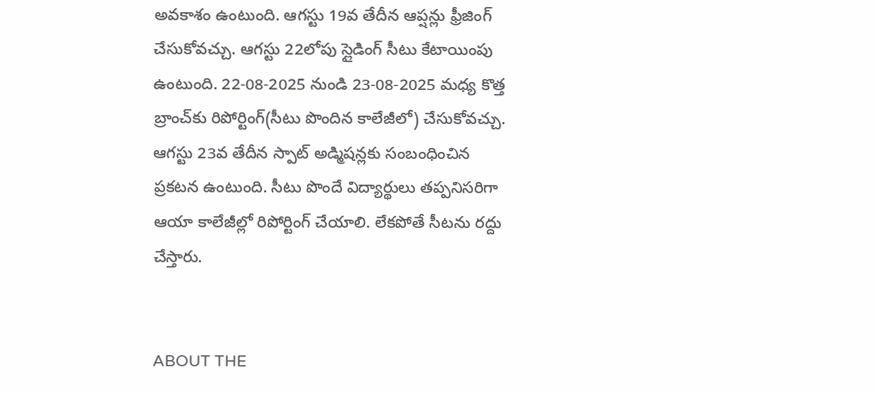అవకాశం ఉంటుంది. ఆగస్టు 19వ తేదీన ఆప్షన్లు ఫ్రీజింగ్ చేసుకోవచ్చు. ఆగస్టు 22లోపు స్లైడింగ్ సీటు కేటాయింపు ఉంటుంది. 22-08-2025 నుండి 23-08-2025 మధ్య కొత్త బ్రాంచ్‌కు రిపోర్టింగ్(సీటు పొందిన కాలేజీలో) చేసుకోవచ్చు. ఆగస్టు 23వ తేదీన స్పాట్ అడ్మిషన్లకు సంబంధించిన ప్రకటన ఉంటుంది. సీటు పొందే విద్యార్థులు తప్పనిసరిగా ఆయా కాలేజీల్లో రిపోర్టింగ్ చేయాలి. లేకపోతే సీటను రద్దు చేస్తారు.


ABOUT THE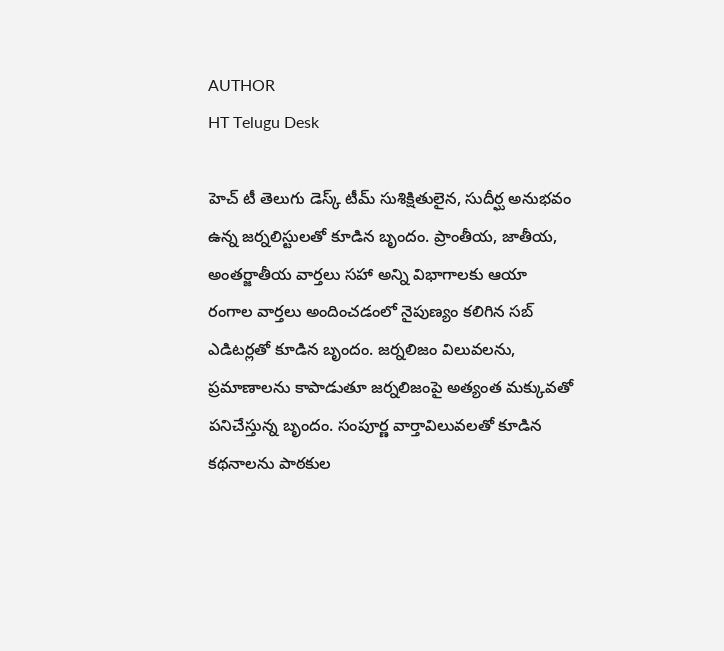AUTHOR
HT Telugu Desk

హెచ్ టీ తెలుగు డెస్క్ టీమ్ సుశిక్షితులైన, సుదీర్ఘ అనుభవం ఉన్న జర్నలిస్టులతో కూడిన బృందం. ప్రాంతీయ, జాతీయ, అంతర్జాతీయ వార్తలు సహా అన్ని విభాగాలకు ఆయా రంగాల వార్తలు అందించడంలో నైపుణ్యం కలిగిన సబ్ ఎడిటర్లతో కూడిన బృందం. జర్నలిజం విలువలను, ప్రమాణాలను కాపాడుతూ జర్నలిజంపై అత్యంత మక్కువతో పనిచేస్తున్న బృందం. సంపూర్ణ వార్తావిలువలతో కూడిన కథనాలను పాఠకుల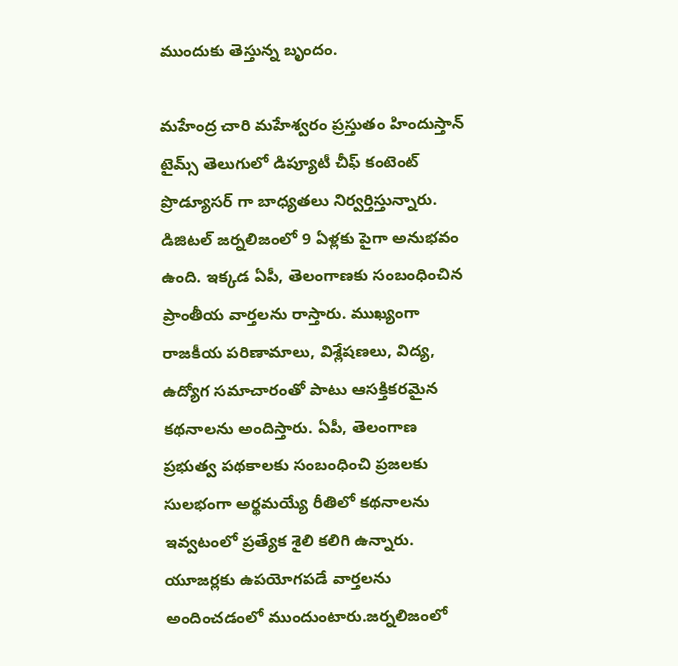ముందుకు తెస్తున్న బృందం.

మహేంద్ర చారి మహేశ్వరం ప్రస్తుతం హిందుస్తాన్ టైమ్స్ తెలుగులో డిప్యూటీ చీఫ్ కంటెంట్ ప్రొడ్యూసర్ గా బాధ్యతలు నిర్వర్తిస్తున్నారు. డిజిటల్ జర్నలిజంలో 9 ఏళ్లకు పైగా అనుభవం ఉంది. ఇక్కడ ఏపీ, తెలంగాణకు సంబంధించిన ప్రాంతీయ వార్తలను రాస్తారు. ముఖ్యంగా రాజకీయ పరిణామాలు, విశ్లేషణలు, విద్య, ఉద్యోగ సమాచారంతో పాటు ఆసక్తికరమైన కథనాలను అందిస్తారు. ఏపీ, తెలంగాణ ప్రభుత్వ పథకాలకు సంబంధించి ప్రజలకు సులభంగా అర్థమయ్యే రీతిలో కథనాలను ఇవ్వటంలో ప్రత్యేక శైలి కలిగి ఉన్నారు. యూజర్లకు ఉపయోగపడే వార్తలను అందించడంలో ముందుంటారు.జర్నలిజంలో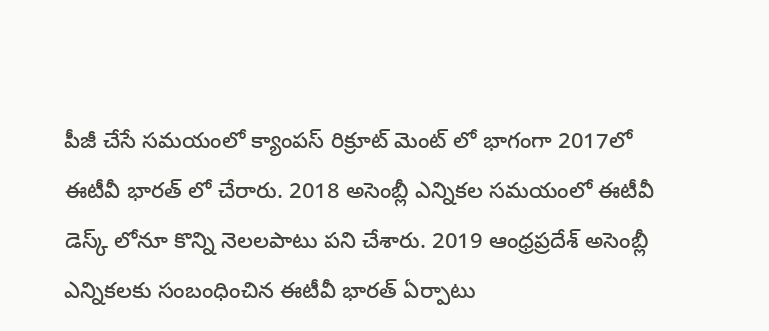పీజీ చేసే సమయంలో క్యాంపస్ రిక్రూట్ మెంట్ లో భాగంగా 2017లో ఈటీవీ భారత్ లో చేరారు. 2018 అసెంబ్లీ ఎన్నికల సమయంలో ఈటీవీ డెస్క్ లోనూ కొన్ని నెలలపాటు పని చేశారు. 2019 ఆంధ్రప్రదేశ్ అసెంబ్లీ ఎన్నికలకు సంబంధించిన ఈటీవీ భారత్ ఏర్పాటు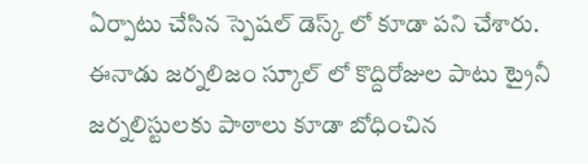ఏర్పాటు చేసిన స్పెషల్ డెస్క్ లో కూడా పని చేశారు. ఈనాడు జర్నలిజం స్కూల్ లో కొద్దిరోజుల పాటు ట్రైనీ జర్నలిస్టులకు పాఠాలు కూడా బోధించిన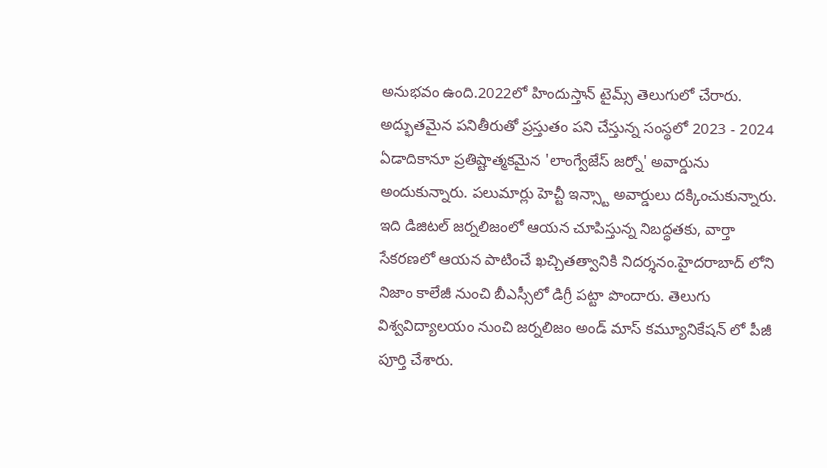అనుభవం ఉంది.2022లో హిందుస్తాన్ టైమ్స్ తెలుగులో చేరారు. అద్భుతమైన పనితీరుతో ప్రస్తుతం పని చేస్తున్న సంస్థలో 2023 - 2024 ఏడాదికానూ ప్రతిష్టాత్మకమైన 'లాంగ్వేజేస్ జర్నో' అవార్డును అందుకున్నారు. పలుమార్లు హెచ్టీ ఇన్స్టా అవార్డులు దక్కించుకున్నారు. ఇది డిజిటల్ జర్నలిజంలో ఆయన చూపిస్తున్న నిబద్ధతకు, వార్తా సేకరణలో ఆయన పాటించే ఖచ్చితత్వానికి నిదర్శనం.హైదరాబాద్ లోని నిజాం కాలేజీ నుంచి బీఎస్సీలో డిగ్రీ పట్టా పొందారు. తెలుగు విశ్వవిద్యాలయం నుంచి జర్నలిజం అండ్ మాస్ కమ్యూనికేషన్ లో పీజీ పూర్తి చేశారు.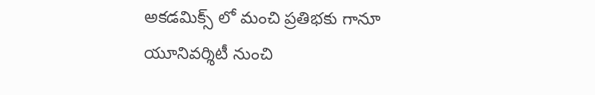అకడమిక్స్ లో మంచి ప్రతిభకు గానూ యూనివర్శిటీ నుంచి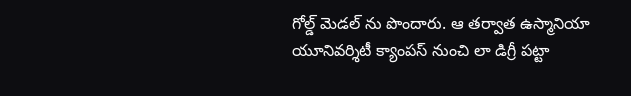గోల్డ్ మెడల్ ను పొందారు. ఆ తర్వాత ఉస్మానియా యూనివర్శిటీ క్యాంపస్ నుంచి లా డిగ్రీ పట్టా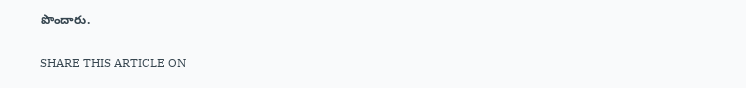పొందారు.

SHARE THIS ARTICLE ON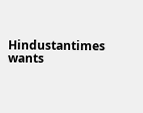Hindustantimes wants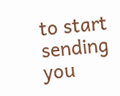to start sending you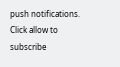push notifications. Click allow to subscribe